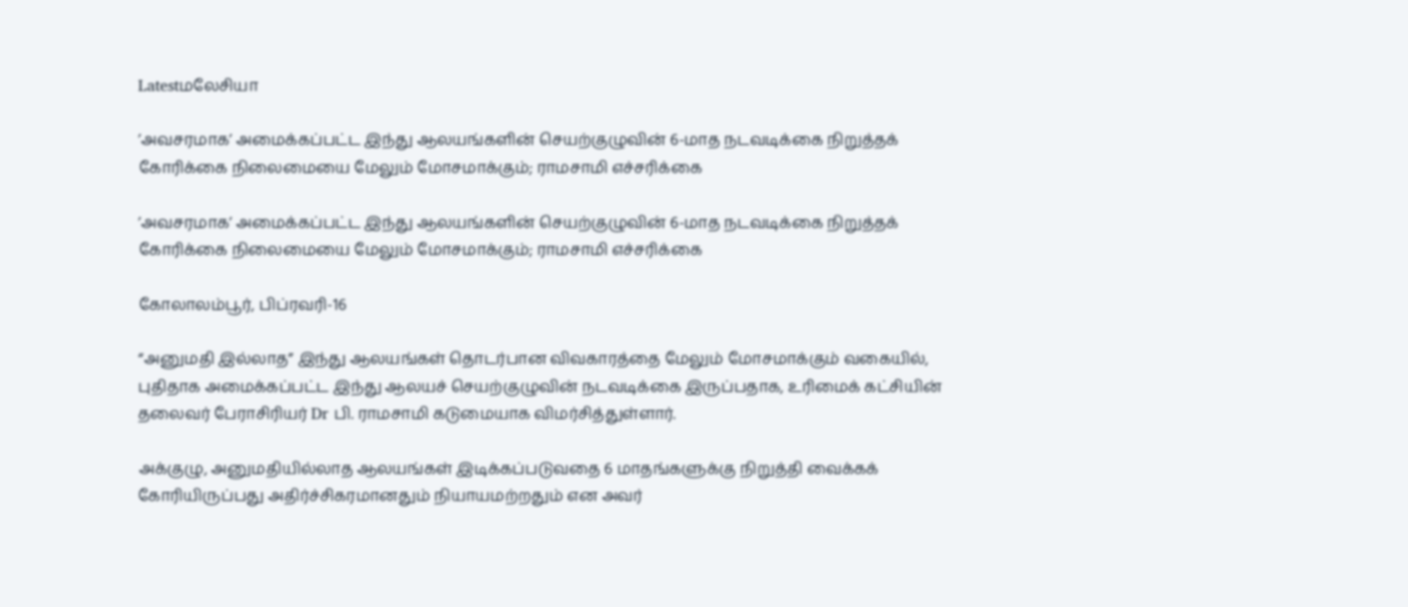Latestமலேசியா

’அவசரமாக’ அமைக்கப்பட்ட இந்து ஆலயங்களின் செயற்குழுவின் 6-மாத நடவடிக்கை நிறுத்தக் கோரிக்கை நிலைமையை மேலும் மோசமாக்கும்; ராமசாமி எச்சரிக்கை

’அவசரமாக’ அமைக்கப்பட்ட இந்து ஆலயங்களின் செயற்குழுவின் 6-மாத நடவடிக்கை நிறுத்தக் கோரிக்கை நிலைமையை மேலும் மோசமாக்கும்; ராமசாமி எச்சரிக்கை

கோலாலம்பூர், பிப்ரவரி-16

“அனுமதி இல்லாத” இந்து ஆலயங்கள் தொடர்பான விவகாரத்தை மேலும் மோசமாக்கும் வகையில், புதிதாக அமைக்கப்பட்ட இந்து ஆலயச் செயற்குழுவின் நடவடிக்கை இருப்பதாக, உரிமைக் கட்சியின் தலைவர் பேராசிரியர் Dr பி. ராமசாமி கடுமையாக விமர்சித்துள்ளார்.

அக்குழு, அனுமதியில்லாத ஆலயங்கள் இடிக்கப்படுவதை 6 மாதங்களுக்கு நிறுத்தி வைக்கக் கோரியிருப்பது அதிர்ச்சிகரமானதும் நியாயமற்றதும் என அவர்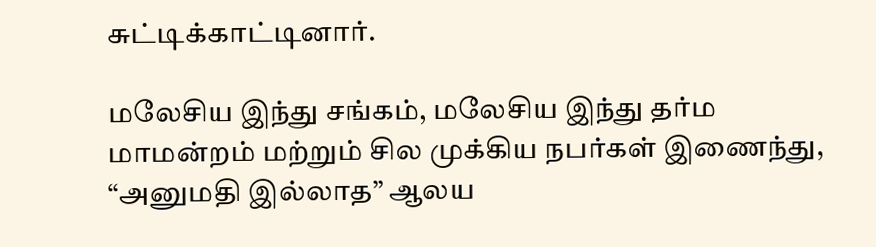சுட்டிக்காட்டினார்.

மலேசிய இந்து சங்கம், மலேசிய இந்து தர்ம மாமன்றம் மற்றும் சில முக்கிய நபர்கள் இணைந்து, “அனுமதி இல்லாத” ஆலய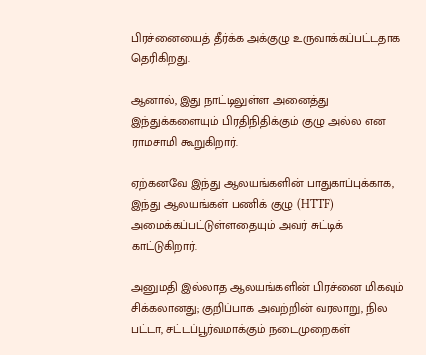பிரச்னையைத் தீர்க்க அக்குழு உருவாக்கப்பட்டதாக தெரிகிறது.

ஆனால், இது நாட்டிலுள்ள அனைத்து இந்துக்களையும் பிரதிநிதிக்கும் குழு அல்ல என ராமசாமி கூறுகிறார்.

ஏற்கனவே இந்து ஆலயங்களின் பாதுகாப்புக்காக, இந்து ஆலயங்கள் பணிக் குழு (HTTF) அமைக்கப்பட்டுள்ளதையும் அவர் சுட்டிக் காட்டுகிறார்.

அனுமதி இல்லாத ஆலயங்களின் பிரச்னை மிகவும் சிக்கலானது; குறிப்பாக அவற்றின் வரலாறு, நில பட்டா, சட்டப்பூர்வமாக்கும் நடைமுறைகள்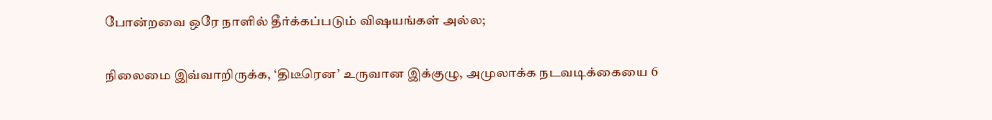போன்றவை ஒரே நாளில் தீர்க்கப்படும் விஷயங்கள் அல்ல;

நிலைமை இவ்வாறிருக்க, ‘திடீரென’ உருவான இக்குழு, அமுலாக்க நடவடிக்கையை 6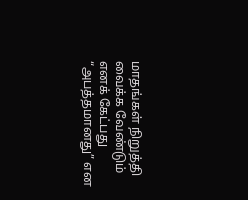மாதங்கள் நிறுத்தி வைக்க வேண்டும் எனக் கேட்பது “அபத்தமானது” என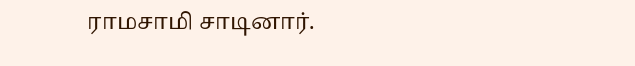ராமசாமி சாடினார்.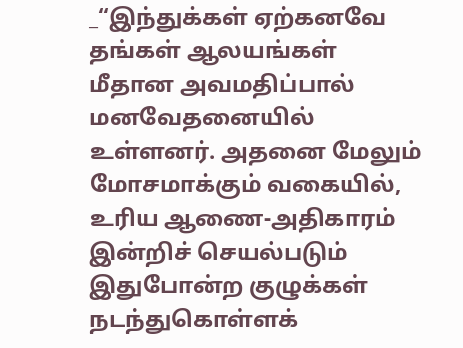_“இந்துக்கள் ஏற்கனவே தங்கள் ஆலயங்கள் மீதான அவமதிப்பால் மனவேதனையில் உள்ளனர். அதனை மேலும் மோசமாக்கும் வகையில், உரிய ஆணை-அதிகாரம் இன்றிச் செயல்படும் இதுபோன்ற குழுக்கள் நடந்துகொள்ளக்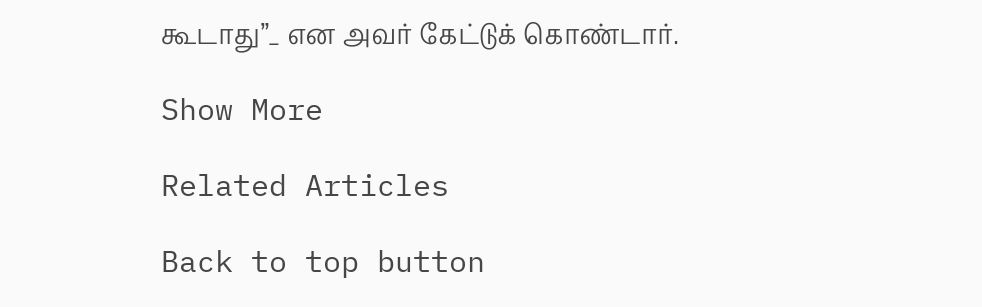கூடாது”_ என அவர் கேட்டுக் கொண்டார்.

Show More

Related Articles

Back to top button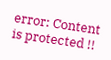error: Content is protected !!